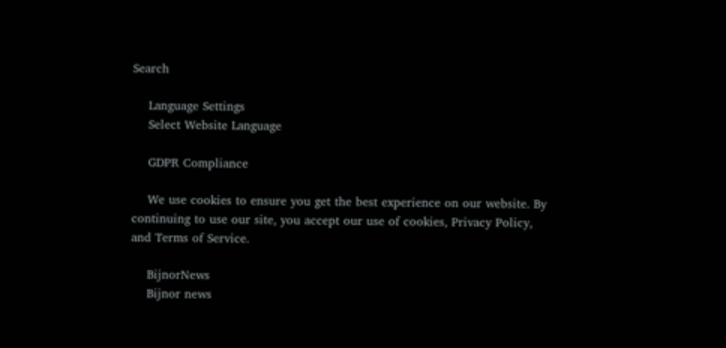Search

    Language Settings
    Select Website Language

    GDPR Compliance

    We use cookies to ensure you get the best experience on our website. By continuing to use our site, you accept our use of cookies, Privacy Policy, and Terms of Service.

    BijnorNews
    Bijnor news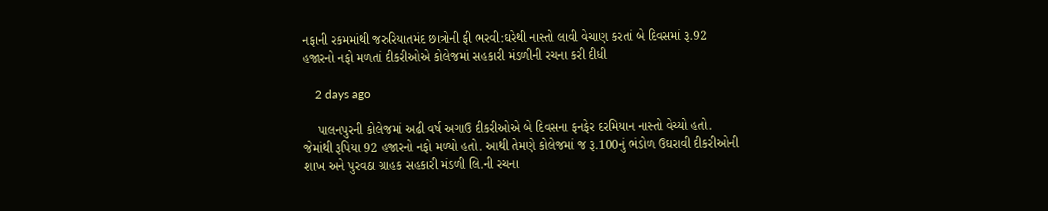નફાની રકમમાંથી જરુરિયાતમંદ છાત્રોની ફી ભરવી:ઘરેથી નાસ્તો લાવી વેચાણ કરતાં બે દિવસમાં રૂ.92 હજારનો નફો મળતાં દીકરીઓએ કોલેજમાં સહકારી મંડળીની રચના કરી દીધી

    2 days ago

    પાલનપુરની કોલેજમાં અઢી વર્ષ અગાઉ દીકરીઓએ બે દિવસના ફનફેર દરમિયાન નાસ્તો વેચ્યો હતો. જેમાંથી રૂપિયા 92 હજારનો નફો મળ્યો હતો. આથી તેમણે કોલેજમાં જ રૂ.100નું ભંડોળ ઉઘરાવી દીકરીઓની શાખ અને પુરવઠા ગ્રાહક સહકારી મંડળી લિ.ની રચના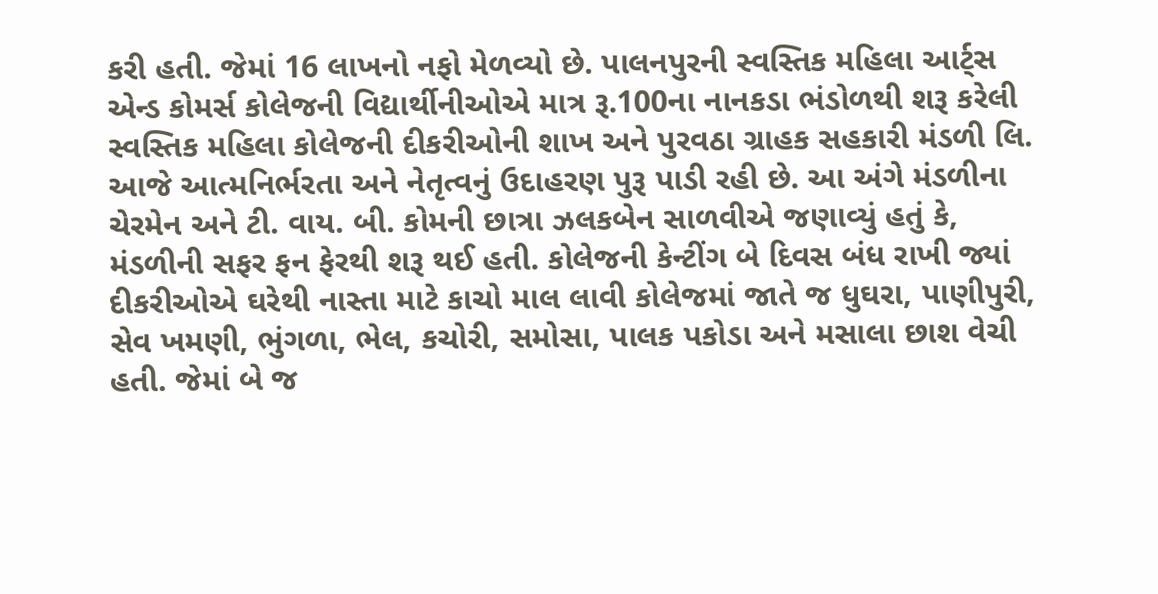કરી હતી. જેમાં 16 લાખનો નફો મેળવ્યો છે. પાલનપુરની સ્વસ્તિક મહિલા આર્ટ્સ એન્ડ કોમર્સ કોલેજની વિદ્યાર્થીનીઓએ માત્ર રૂ.100ના નાનકડા ભંડોળથી શરૂ કરેલી સ્વસ્તિક મહિલા કોલેજની દીકરીઓની શાખ અને પુરવઠા ગ્રાહક સહકારી મંડળી લિ. આજે આત્મનિર્ભરતા અને નેતૃત્વનું ઉદાહરણ પુરૂ પાડી રહી છે. આ અંગે મંડળીના ચેરમેન અને ટી. વાય. બી. કોમની છાત્રા ઝલકબેન સાળવીએ જણાવ્યું હતું કે, મંડળીની સફર ફન ફેરથી શરૂ થઈ હતી. કોલેજની કેન્ટીંગ બે દિવસ બંધ રાખી જ્યાં દીકરીઓએ ઘરેથી નાસ્તા માટે કાચો માલ લાવી કોલેજમાં જાતે જ ધુઘરા, પાણીપુરી, સેવ ખમણી, ભુંગળા, ભેલ, કચોરી, સમોસા, પાલક પકોડા અને મસાલા છાશ વેચી હતી. જેમાં બે જ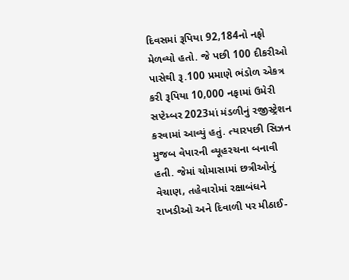દિવસમાં રૂપિયા 92,184નો નફો મેળવ્યો હતો. જે પછી 100 દીકરીઓ પાસેથી રૂ.100 પ્રમાણે ભંડોળ એકત્ર કરી રૂપિયા 10,000 નફામાં ઉમેરી સપ્ટેમ્બર 2023માં મંડળીનું રજીસ્ટ્રેશન કરવામાં આવ્યું હતું. ત્યારપછી સિઝન મુજબ વેપારની વ્યૂહરચના બનાવી હતી. જેમાં ચોમાસામાં છત્રીઓનું વેચાણ, તહેવારોમાં રક્ષાબંધને રાખડીઓ અને દિવાળી પર મીઠાઈ-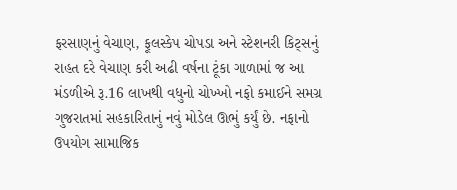ફરસાણનું વેચાણ, ફૂલસ્કેપ ચોપડા અને સ્ટેશનરી કિટ્સનું રાહત દરે વેચાણ કરી અઢી વર્ષના ટૂંકા ગાળામાં જ આ મંડળીએ રૂ.16 લાખથી વધુનો ચોખ્ખો નફો કમાઈને સમગ્ર ગુજરાતમાં સહકારિતાનું નવું મોડેલ ઊભું કર્યું છે. નફાનો ઉપયોગ સામાજિક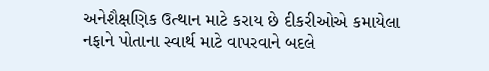અનેશૈક્ષણિક ઉત્થાન માટે કરાય છે દીકરીઓએ કમાયેલા નફાને પોતાના સ્વાર્થ માટે વાપરવાને બદલે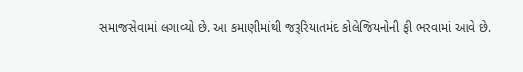સમાજસેવામાં લગાવ્યો છે. આ કમાણીમાંથી જરૂરિયાતમંદ કોલેજિયનોની ફી ભરવામાં આવે છે.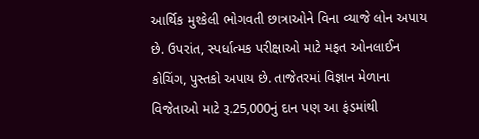આર્થિક મુશ્કેલી ભોગવતી છાત્રાઓને વિના વ્યાજે લોન અપાય છે. ઉપરાંત, સ્પર્ધાત્મક પરીક્ષાઓ માટે મફત ઓનલાઈન કોચિંગ, પુસ્તકો અપાય છે. તાજેતરમાં વિજ્ઞાન મેળાના વિજેતાઓ માટે રૂ.25,000નું દાન પણ આ ફંડમાંથી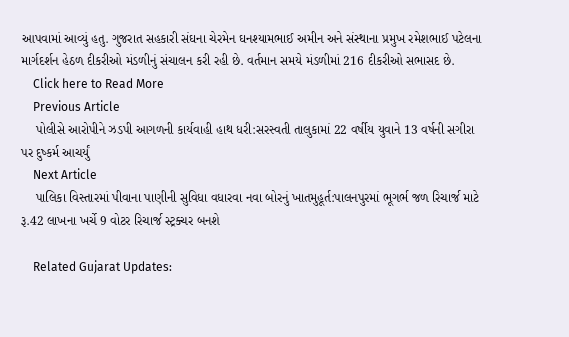આપવામાં આવ્યું હતુ. ગુજરાત સહકારી સંઘના ચેરમેન ઘનશ્યામભાઈ અમીન અને સંસ્થાના પ્રમુખ રમેશભાઈ પટેલના માર્ગદર્શન હેઠળ દીકરીઓ મંડળીનું સંચાલન કરી રહી છે. વર્તમાન સમયે મંડળીમાં 216 દીકરીઓ સભાસદ છે.
    Click here to Read More
    Previous Article
    પોલીસે આરોપીને ઝડપી આગળની કાર્યવાહી હાથ ધરી:સરસ્વતી તાલુકામાં 22 વર્ષીય યુવાને 13 વર્ષની સગીરા પર દુષ્કર્મ આચર્યું
    Next Article
    પાલિકા વિસ્તારમાં પીવાના પાણીની સુવિધા વધારવા નવા બોરનું ખાતમુહૂર્ત:પાલનપુરમાં ભૂગર્ભ જળ રિચાર્જ માટે રૂ.42 લાખના ખર્ચે 9 વોટર રિચાર્જ સ્ટ્રક્ચર બનશે

    Related Gujarat Updates: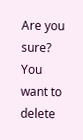Are you sure? You want to delete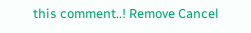this comment..! Remove Cancel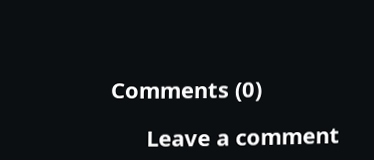Comments (0)

      Leave a comment